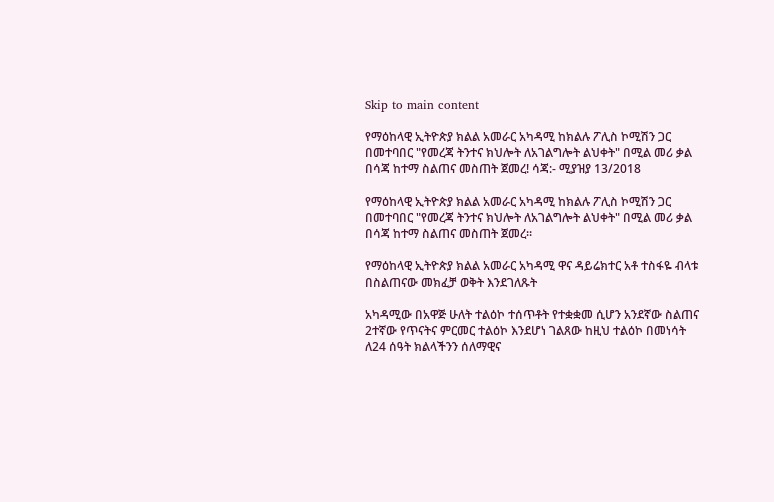Skip to main content

የማዕከላዊ ኢትዮጵያ ክልል አመራር አካዳሚ ከክልሉ ፖሊስ ኮሚሽን ጋር በመተባበር "የመረጃ ትንተና ክህሎት ለአገልግሎት ልህቀት" በሚል መሪ ቃል በሳጃ ከተማ ስልጠና መስጠት ጀመረ! ሳጃ:- ሚያዝያ 13/2018

የማዕከላዊ ኢትዮጵያ ክልል አመራር አካዳሚ ከክልሉ ፖሊስ ኮሚሽን ጋር በመተባበር "የመረጃ ትንተና ክህሎት ለአገልግሎት ልህቀት" በሚል መሪ ቃል በሳጃ ከተማ ስልጠና መስጠት ጀመረ።

የማዕከላዊ ኢትዮጵያ ክልል አመራር አካዳሚ ዋና ዳይሬክተር አቶ ተስፋዬ ብላቱ በስልጠናው መክፈቻ ወቅት እንደገለጹት

አካዳሚው በአዋጅ ሁለት ተልዕኮ ተሰጥቶት የተቋቋመ ሲሆን አንደኛው ስልጠና 2ተኛው የጥናትና ምርመር ተልዕኮ እንደሆነ ገልጸው ከዚህ ተልዕኮ በመነሳት ለ24 ሰዓት ክልላችንን ሰለማዊና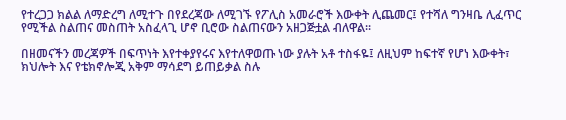የተረጋጋ ክልል ለማድረግ ለሚተጉ በየደረጃው ለሚገኙ የፖሊስ አመራሮች እውቀት ሊጨመር፤ የተሻለ ግንዛቤ ሊፈጥር የሚችል ስልጠና መስጠት አስፈላጊ ሆኖ ቢሮው ስልጠናውን አዘጋጅቷል ብለዋል፡፡

በዘመናችን መረጃዎች በፍጥነት እየተቀያየሩና እየተለዋወጡ ነው ያሉት አቶ ተስፋዬ፤ ለዚህም ከፍተኛ የሆነ እውቀት፣ ክህሎት እና የቴክኖሎጂ አቅም ማሳደግ ይጠይቃል ስሉ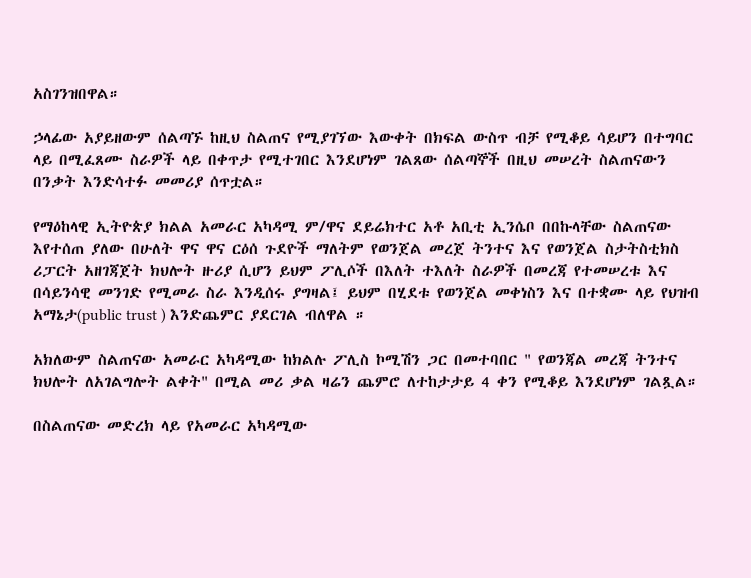አስገንዝበዋል።

ኃላፊው አያይዘውም ሰልጣኙ ከዚህ ስልጠና የሚያገኘው እውቀት በክፍል ውስጥ ብቻ የሚቆይ ሳይሆን በተግባር ላይ በሚፈጸሙ ስራዎች ላይ በቀጥታ የሚተገበር እንደሆነም ገልጸው ሰልጣኞች በዚህ መሠረት ስልጠናውን በንቃት እንድሳተፉ መመሪያ ሰጥቷል።

የማዕከላዊ ኢትዮጵያ ክልል አመራር አካዳሚ ም/ዋና ደይሬክተር አቶ አቢቲ ኢንሴቦ በበኩላቸው ስልጠናው እየተሰጠ ያለው በሁለት ዋና ዋና ርዕሰ ጉደዮች ማለትም የወንጀል መረጀ ትንተና እና የወንጀል ስታትስቲክስ ሪፓርት አዘገጃጀት ክህሎት ዙሪያ ሲሆን ይህም ፖሊሶች በእለት ተእለት ስራዎች በመረጃ የተመሠረቱ እና በሳይንሳዊ መንገድ የሚመራ ስራ እንዲሰሩ ያግዛል፤ ይህም በሂደቱ የወንጀል መቀነስን እና በተቋሙ ላይ የህዝብ አማኔታ(public trust ) እንድጨምር ያደርገል ብለዋል ።

አክለውም ስልጠናው አመራር አካዳሚው ከክልሉ ፖሊስ ኮሚሽን ጋር በመተባበር " የወንጃል መረጃ ትንተና ክህሎት ለአገልግሎት ልቀት" በሚል መሪ ቃል ዛሬን ጨምሮ ለተከታታይ 4 ቀን የሚቆይ እንደሆነም ገልጿል።

በስልጠናው መድረክ ላይ የአመራር አካዳሚው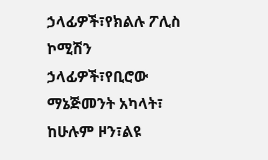ኃላፊዎች፣የክልሉ ፖሊስ ኮሚሽን ኃላፊዎች፣የቢሮው ማኔጅመንት አካላት፣ ከሁሉም ዞን፣ልዩ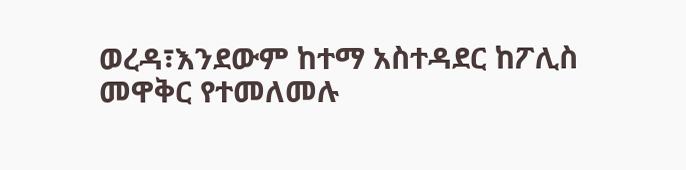ወረዳ፣እንደውም ከተማ አስተዳደር ከፖሊስ መዋቅር የተመለመሉ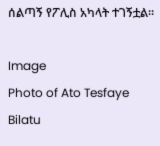ሰልጣኝ የፖሊስ አካላት ተገኝቷል።

Image
Photo of Ato Tesfaye Bilatu